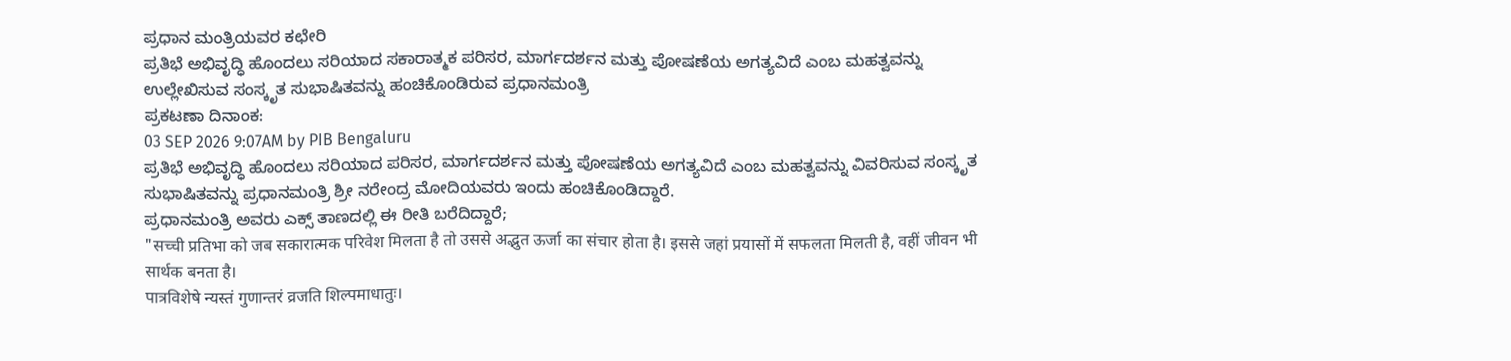ಪ್ರಧಾನ ಮಂತ್ರಿಯವರ ಕಛೇರಿ
ಪ್ರತಿಭೆ ಅಭಿವೃದ್ಧಿ ಹೊಂದಲು ಸರಿಯಾದ ಸಕಾರಾತ್ಮಕ ಪರಿಸರ, ಮಾರ್ಗದರ್ಶನ ಮತ್ತು ಪೋಷಣೆಯ ಅಗತ್ಯವಿದೆ ಎಂಬ ಮಹತ್ವವನ್ನು ಉಲ್ಲೇಖಿಸುವ ಸಂಸ್ಕೃತ ಸುಭಾಷಿತವನ್ನು ಹಂಚಿಕೊಂಡಿರುವ ಪ್ರಧಾನಮಂತ್ರಿ
ಪ್ರಕಟಣಾ ದಿನಾಂಕ:
03 SEP 2026 9:07AM by PIB Bengaluru
ಪ್ರತಿಭೆ ಅಭಿವೃದ್ಧಿ ಹೊಂದಲು ಸರಿಯಾದ ಪರಿಸರ, ಮಾರ್ಗದರ್ಶನ ಮತ್ತು ಪೋಷಣೆಯ ಅಗತ್ಯವಿದೆ ಎಂಬ ಮಹತ್ವವನ್ನು ವಿವರಿಸುವ ಸಂಸ್ಕೃತ ಸುಭಾಷಿತವನ್ನು ಪ್ರಧಾನಮಂತ್ರಿ ಶ್ರೀ ನರೇಂದ್ರ ಮೋದಿಯವರು ಇಂದು ಹಂಚಿಕೊಂಡಿದ್ದಾರೆ.
ಪ್ರಧಾನಮಂತ್ರಿ ಅವರು ಎಕ್ಸ್ ತಾಣದಲ್ಲಿ ಈ ರೀತಿ ಬರೆದಿದ್ದಾರೆ;
"सच्ची प्रतिभा को जब सकारात्मक परिवेश मिलता है तो उससे अद्भुत ऊर्जा का संचार होता है। इससे जहां प्रयासों में सफलता मिलती है, वहीं जीवन भी सार्थक बनता है।
पात्रविशेषे न्यस्तं गुणान्तरं व्रजति शिल्पमाधातुः।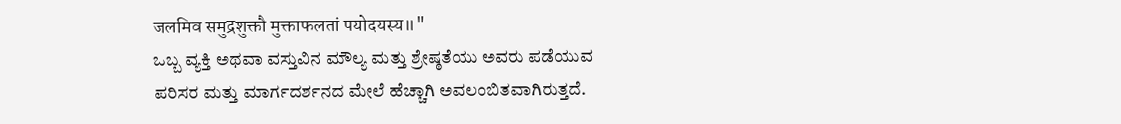जलमिव समुद्रशुक्तौ मुक्ताफलतां पयोदयस्य॥"
ಒಬ್ಬ ವ್ಯಕ್ತಿ ಅಥವಾ ವಸ್ತುವಿನ ಮೌಲ್ಯ ಮತ್ತು ಶ್ರೇಷ್ಠತೆಯು ಅವರು ಪಡೆಯುವ ಪರಿಸರ ಮತ್ತು ಮಾರ್ಗದರ್ಶನದ ಮೇಲೆ ಹೆಚ್ಚಾಗಿ ಅವಲಂಬಿತವಾಗಿರುತ್ತದೆ.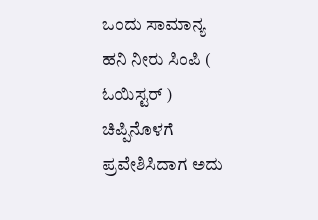ಒಂದು ಸಾಮಾನ್ಯ ಹನಿ ನೀರು ಸಿಂಪಿ ( ಓಯಿಸ್ಟರ್ ) ಚಿಪ್ಪಿನೊಳಗೆ ಪ್ರವೇಶಿಸಿದಾಗ ಅದು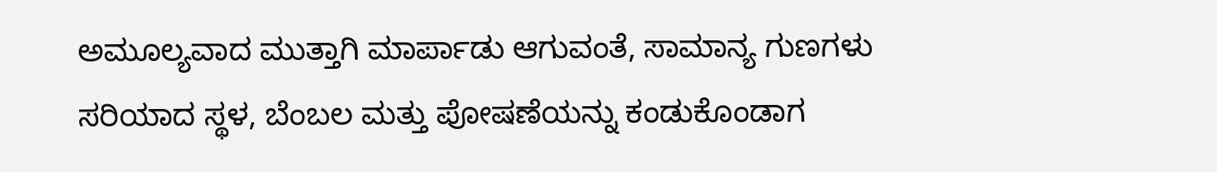ಅಮೂಲ್ಯವಾದ ಮುತ್ತಾಗಿ ಮಾರ್ಪಾಡು ಆಗುವಂತೆ, ಸಾಮಾನ್ಯ ಗುಣಗಳು ಸರಿಯಾದ ಸ್ಥಳ, ಬೆಂಬಲ ಮತ್ತು ಪೋಷಣೆಯನ್ನು ಕಂಡುಕೊಂಡಾಗ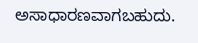ಅಸಾಧಾರಣವಾಗಬಹುದು.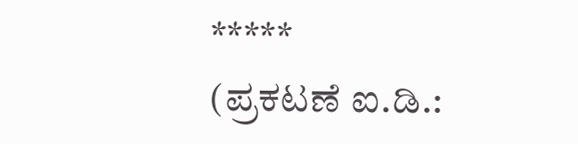*****
(ಪ್ರಕಟಣೆ ಐ.ಡಿ.: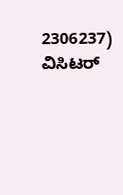2306237)
ವಿಸಿಟರ್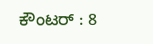ಕೌಂಟರ್ : 8